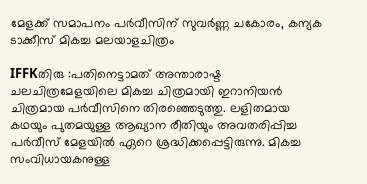മേളക്ക് സമാപനം പര്‍വീസിന് സുവര്‍ണ്ണ ചകോരം, കന്യക ടാക്കീസ് മികച്ച മലയാളചിത്രം

IFFKതിരു :പതിനെട്ടാമത് അന്താരാഷ്ട ചലചിത്രമേളയിലെ മികച്ച ചിത്രമായി ഇറാനിയന്‍ ചിത്രമായ പര്‍വീസിനെ തിരഞ്ഞെടുത്തു. ലളിതമായ കഥയും പുതമയുള്ള ആഖ്യാന രീതിയും അവതരിപ്പിച്ച പര്‍വീസ് മേളയില്‍ ഏറെ ശ്രദ്ധിക്കപ്പെട്ടിരുന്നു. മികച്ച സംവിധായകനുള്ള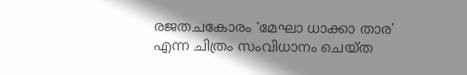രജതചകോരം ‘മേഘാ ധാക്കാ താര’ എന്ന ചിത്രം സംവിധാനം ചെയ്ത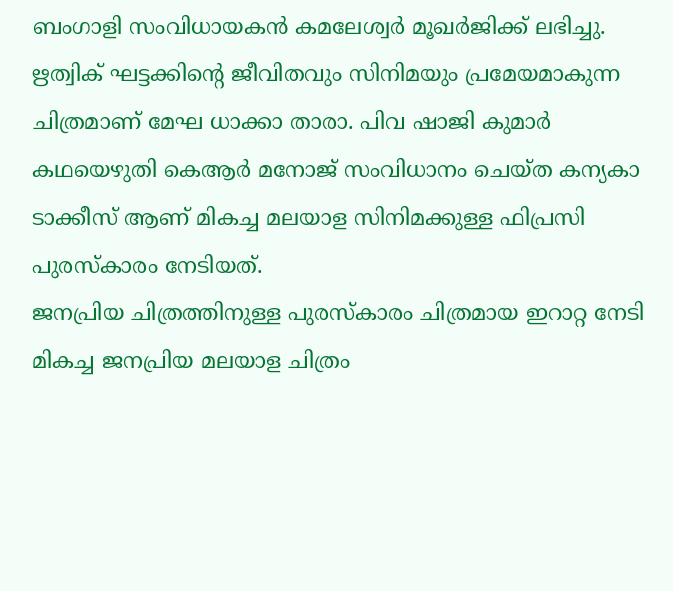ബംഗാളി സംവിധായകന്‍ കമലേശ്വര്‍ മൂഖര്‍ജിക്ക് ലഭിച്ചു. ഋത്വിക് ഘട്ടക്കിന്റെ ജീവിതവും സിനിമയും പ്രമേയമാകുന്ന ചിത്രമാണ് മേഘ ധാക്കാ താരാ. പിവ ഷാജി കുമാര്‍ കഥയെഴുതി കെആര്‍ മനോജ് സംവിധാനം ചെയ്ത കന്യകാ ടാക്കീസ് ആണ് മികച്ച മലയാള സിനിമക്കുള്ള ഫിപ്രസി പുരസ്‌കാരം നേടിയത്.
ജനപ്രിയ ചിത്രത്തിനുള്ള പുരസ്‌കാരം ചിത്രമായ ഇറാറ്റ നേടി
മികച്ച ജനപ്രിയ മലയാള ചിത്രം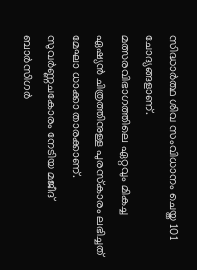സിദ്ധാര്‍ത്ഥ ശിവ സംവിധാനം ചെയ്ത 101 ചോദ്യങ്ങളാണ്.
മത്സരവിഭാഗത്തിലെ ഏറ്റവും മികച്ച ഏഷ്യന്‍ ചിത്രത്തിനുള്ള പുരസ്‌കാരം ലഭിച്ചത് മേഘാ ധാക്കാ താരക്കാണ്.
സുവര്‍ണ്ണചകോരം നേടിയ മജീദ് ബാര്‍സിഗര്‍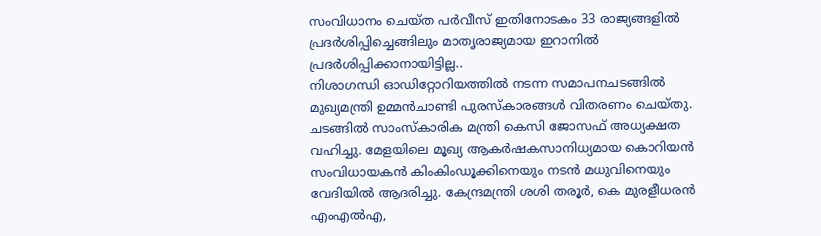സംവിധാനം ചെയ്ത പര്‍വീസ് ഇതിനോടകം 33 രാജ്യങ്ങളില്‍ പ്രദര്‍ശിപ്പിച്ചെങ്ങിലും മാതൃരാജ്യമായ ഇറാനില്‍ പ്രദര്‍ശിപ്പിക്കാനായിട്ടില്ല..
നിശാഗന്ധി ഓഡിറ്റോറിയത്തില്‍ നടന്ന സമാപനചടങ്ങില്‍ മുഖ്യമന്ത്രി ഉമ്മന്‍ചാണ്ടി പുരസ്‌കാരങ്ങള്‍ വിതരണം ചെയ്തു. ചടങ്ങില്‍ സാംസ്‌കാരിക മന്ത്രി കെസി ജോസഫ് അധ്യക്ഷത വഹിച്ചു. മേളയിലെ മൂഖ്യ ആകര്‍ഷകസാനിധ്യമായ കൊറിയന്‍ സംവിധായകന്‍ കിംകിംഡൂക്കിനെയും നടന്‍ മധുവിനെയും വേദിയില്‍ ആദരിച്ചു. കേന്ദ്രമന്ത്രി ശശി തരൂര്‍, കെ മുരളീധരന്‍ എംഎല്‍എ,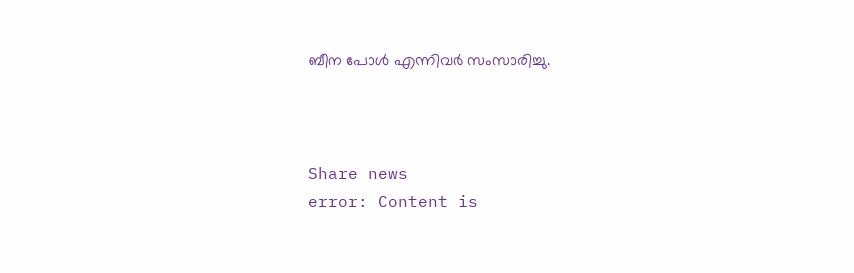ബീന പോള്‍ എന്നിവര്‍ സംസാരിച്ചു.



Share news
error: Content is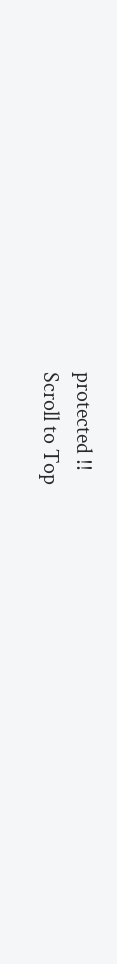protected !!
Scroll to Top